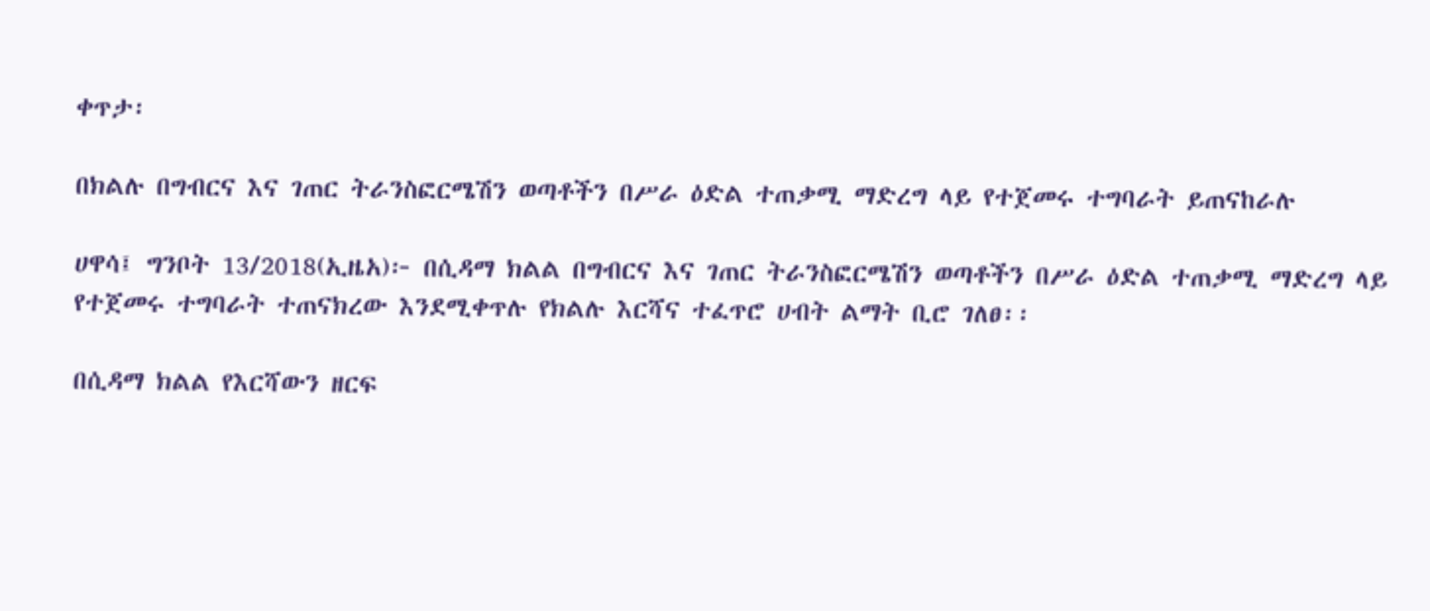ቀጥታ፡

በክልሉ በግብርና እና ገጠር ትራንስፎርሜሽን ወጣቶችን በሥራ ዕድል ተጠቃሚ ማድረግ ላይ የተጀመሩ ተግባራት ይጠናከራሉ

ሀዋሳ፤ ግንቦት 13/2018(ኢዜአ)፦ በሲዳማ ክልል በግብርና እና ገጠር ትራንስፎርሜሽን ወጣቶችን በሥራ ዕድል ተጠቃሚ ማድረግ ላይ የተጀመሩ ተግባራት ተጠናክረው እንደሚቀጥሉ የክልሉ እርሻና ተፈጥሮ ሀብት ልማት ቢሮ ገለፀ፡፡

በሲዳማ ክልል የእርሻውን ዘርፍ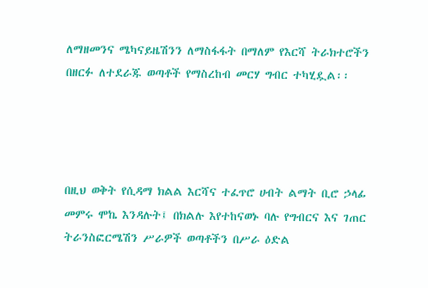ለማዘመንና ሜካናይዜሽንን ለማስፋፋት በማለም የእርሻ ትራክተሮችን በዘርፉ ለተደራጁ ወጣቶች የማስረከብ መርሃ ግብር ተካሂዷል፡፡




በዚህ ወቅት የሲዳማ ክልል እርሻና ተፈጥሮ ሀብት ልማት ቢሮ ኃላፊ መምሩ ሞኬ እንዳሉት፤ በክልሉ እየተከናወኑ ባሉ የግብርና እና ገጠር ትራንስፎርሜሽን ሥራዎች ወጣቶችን በሥራ ዕድል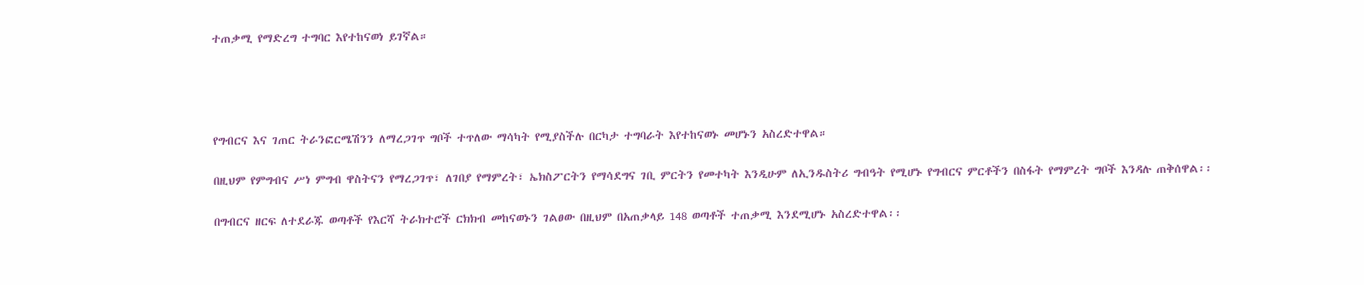ተጠቃሚ የማድረግ ተግባር እየተከናወነ ይገኛል።




የግብርና እና ገጠር ትራንፎርሜሽንን ለማረጋገጥ ግቦች ተጥለው ማሳካት የሚያስችሉ በርካታ ተግባራት እየተከናወኑ መሆኑን አስረድተዋል።

በዚህም የምግብና ሥነ ምግብ ዋስትናን የማረጋገጥ፣ ለገበያ የማምረት፣ ኤክስፖርትን የማሳደግና ገቢ ምርትን የመተካት እንዲሁም ለኢንዱስትሪ ግብዓት የሚሆኑ የግብርና ምርቶችን በስፋት የማምረት ግቦች እንዳሉ ጠቅሰዋል፡፡

በግብርና ዘርፍ ለተደራጁ ወጣቶች የእርሻ ትራክተሮች ርክክብ መከናወኑን ገልፀው በዚህም በአጠቃላይ 148 ወጣቶች ተጠቃሚ እንደሚሆኑ አስረድተዋል፡፡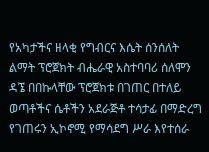የአካታችና ዘላቂ የግብርና እሴት ሰንሰለት ልማት ፕሮጀክት ብሔራዊ አስተባባሪ ሰለሞን ዳኜ በበኩላቸው ፕሮጀክቱ በገጠር በተለይ ወጣቶችና ሴቶችን አደራጅቶ ተሳታፊ በማድረግ የገጠሩን ኢኮኖሚ የማሳደግ ሥራ እየተሰራ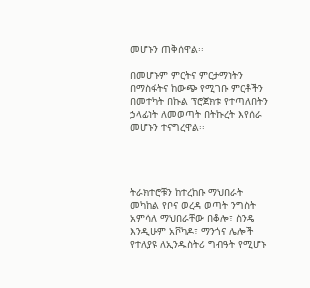መሆኑን ጠቅሰዋል፡፡

በመሆኑም ምርትና ምርታማነትን በማስፋትና ከውጭ የሚገቡ ምርቶችን በመተካት በኩል ፕሮጀክቱ የተጣለበትን ኃላፊነት ለመወጣት በትኩረት እየሰራ መሆኑን ተናግረዋል፡፡




ትራክተሮቹን ከተረከቡ ማህበራት መካከል የቦና ወረዳ ወጣት ንግስት አምሳለ ማህበራቸው በቆሎ፣ ስንዴ እንዲሁም አቮካዶ፣ ማንጎና ሌሎች የተለያዩ ለኢንዱስትሪ ግብዓት የሚሆኑ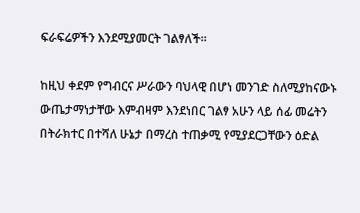ፍራፍሬዎችን እንደሚያመርት ገልፃለች፡፡

ከዚህ ቀደም የግብርና ሥራውን ባህላዊ በሆነ መንገድ ስለሚያከናውኑ ውጤታማነታቸው እምብዛም እንደነበር ገልፃ አሁን ላይ ሰፊ መሬትን በትራክተር በተሻለ ሁኔታ በማረስ ተጠቃሚ የሚያደርጋቸውን ዕድል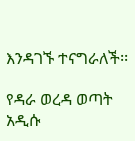እንዳገኙ ተናግራለች፡፡

የዳራ ወረዳ ወጣት አዲሱ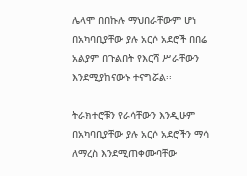ሌላሞ በበኩሉ ማህበራቸውም ሆነ በአካባቢያቸው ያሉ አርሶ አደሮች በበሬ አልያም በጉልበት የእርሻ ሥራቸውን እንደሚያከናውኑ ተናግሯል፡፡

ትራክተሮቹን የራሳቸውን እንዲሁም በአካባቢያቸው ያሉ አርሶ አደሮችን ማሳ ለማረስ እንደሚጠቀሙባቸው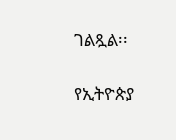ገልጿል፡፡

የኢትዮጵያ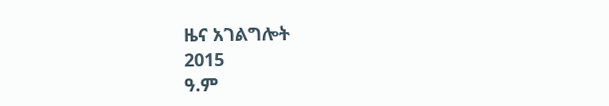ዜና አገልግሎት
2015
ዓ.ም